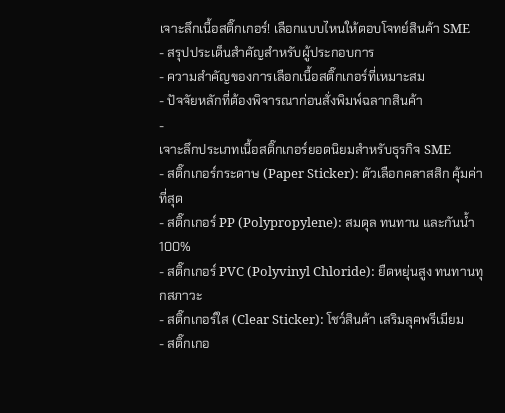เจาะลึกเนื้อสติ๊กเกอร์! เลือกแบบไหนให้ตอบโจทย์สินค้า SME
- สรุปประเด็นสำคัญสำหรับผู้ประกอบการ
- ความสำคัญของการเลือกเนื้อสติ๊กเกอร์ที่เหมาะสม
- ปัจจัยหลักที่ต้องพิจารณาก่อนสั่งพิมพ์ฉลากสินค้า
-
เจาะลึกประเภทเนื้อสติ๊กเกอร์ยอดนิยมสำหรับธุรกิจ SME
- สติ๊กเกอร์กระดาษ (Paper Sticker): ตัวเลือกคลาสสิก คุ้มค่าที่สุด
- สติ๊กเกอร์ PP (Polypropylene): สมดุล ทนทาน และกันน้ำ 100%
- สติ๊กเกอร์ PVC (Polyvinyl Chloride): ยืดหยุ่นสูง ทนทานทุกสภาวะ
- สติ๊กเกอร์ใส (Clear Sticker): โชว์สินค้า เสริมลุคพรีเมียม
- สติ๊กเกอ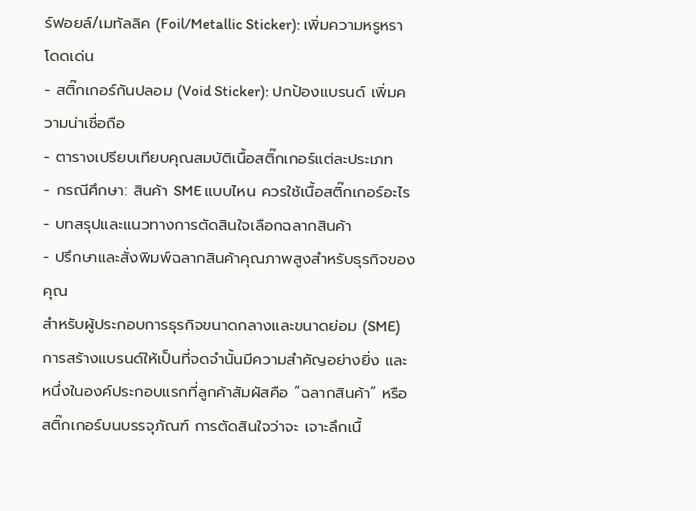ร์ฟอยล์/เมทัลลิค (Foil/Metallic Sticker): เพิ่มความหรูหรา โดดเด่น
- สติ๊กเกอร์กันปลอม (Void Sticker): ปกป้องแบรนด์ เพิ่มความน่าเชื่อถือ
- ตารางเปรียบเทียบคุณสมบัติเนื้อสติ๊กเกอร์แต่ละประเภท
- กรณีศึกษา: สินค้า SME แบบไหน ควรใช้เนื้อสติ๊กเกอร์อะไร
- บทสรุปและแนวทางการตัดสินใจเลือกฉลากสินค้า
- ปรึกษาและสั่งพิมพ์ฉลากสินค้าคุณภาพสูงสำหรับธุรกิจของคุณ
สำหรับผู้ประกอบการธุรกิจขนาดกลางและขนาดย่อม (SME) การสร้างแบรนด์ให้เป็นที่จดจำนั้นมีความสำคัญอย่างยิ่ง และหนึ่งในองค์ประกอบแรกที่ลูกค้าสัมผัสคือ “ฉลากสินค้า” หรือสติ๊กเกอร์บนบรรจุภัณฑ์ การตัดสินใจว่าจะ เจาะลึกเนื้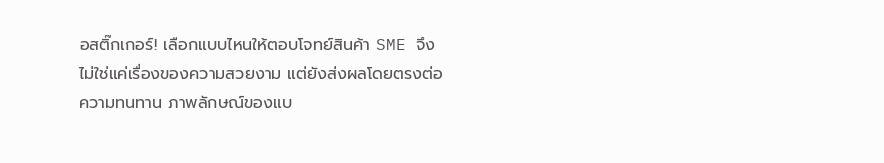อสติ๊กเกอร์! เลือกแบบไหนให้ตอบโจทย์สินค้า SME จึงไม่ใช่แค่เรื่องของความสวยงาม แต่ยังส่งผลโดยตรงต่อความทนทาน ภาพลักษณ์ของแบ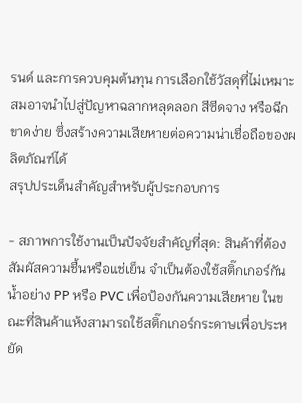รนด์ และการควบคุมต้นทุน การเลือกใช้วัสดุที่ไม่เหมาะสมอาจนำไปสู่ปัญหาฉลากหลุดลอก สีซีดจาง หรือฉีกขาดง่าย ซึ่งสร้างความเสียหายต่อความน่าเชื่อถือของผลิตภัณฑ์ได้
สรุปประเด็นสำคัญสำหรับผู้ประกอบการ

- สภาพการใช้งานเป็นปัจจัยสำคัญที่สุด: สินค้าที่ต้องสัมผัสความชื้นหรือแช่เย็น จำเป็นต้องใช้สติ๊กเกอร์กันน้ำอย่าง PP หรือ PVC เพื่อป้องกันความเสียหาย ในขณะที่สินค้าแห้งสามารถใช้สติ๊กเกอร์กระดาษเพื่อประหยัด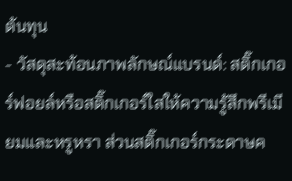ต้นทุน
- วัสดุสะท้อนภาพลักษณ์แบรนด์: สติ๊กเกอร์ฟอยล์หรือสติ๊กเกอร์ใสให้ความรู้สึกพรีเมียมและหรูหรา ส่วนสติ๊กเกอร์กระดาษค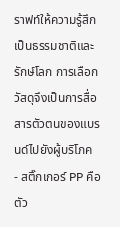ราฟท์ให้ความรู้สึกเป็นธรรมชาติและรักษ์โลก การเลือกวัสดุจึงเป็นการสื่อสารตัวตนของแบรนด์ไปยังผู้บริโภค
- สติ๊กเกอร์ PP คือตัว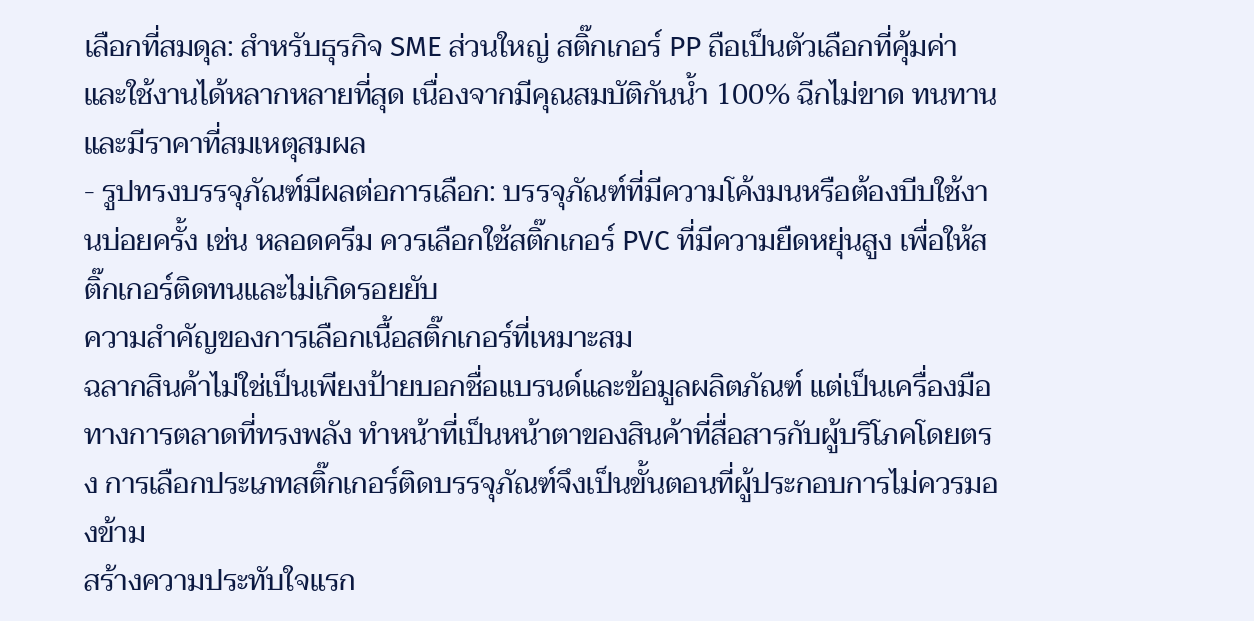เลือกที่สมดุล: สำหรับธุรกิจ SME ส่วนใหญ่ สติ๊กเกอร์ PP ถือเป็นตัวเลือกที่คุ้มค่าและใช้งานได้หลากหลายที่สุด เนื่องจากมีคุณสมบัติกันน้ำ 100% ฉีกไม่ขาด ทนทาน และมีราคาที่สมเหตุสมผล
- รูปทรงบรรจุภัณฑ์มีผลต่อการเลือก: บรรจุภัณฑ์ที่มีความโค้งมนหรือต้องบีบใช้งานบ่อยครั้ง เช่น หลอดครีม ควรเลือกใช้สติ๊กเกอร์ PVC ที่มีความยืดหยุ่นสูง เพื่อให้สติ๊กเกอร์ติดทนและไม่เกิดรอยยับ
ความสำคัญของการเลือกเนื้อสติ๊กเกอร์ที่เหมาะสม
ฉลากสินค้าไม่ใช่เป็นเพียงป้ายบอกชื่อแบรนด์และข้อมูลผลิตภัณฑ์ แต่เป็นเครื่องมือทางการตลาดที่ทรงพลัง ทำหน้าที่เป็นหน้าตาของสินค้าที่สื่อสารกับผู้บริโภคโดยตรง การเลือกประเภทสติ๊กเกอร์ติดบรรจุภัณฑ์จึงเป็นขั้นตอนที่ผู้ประกอบการไม่ควรมองข้าม
สร้างความประทับใจแรก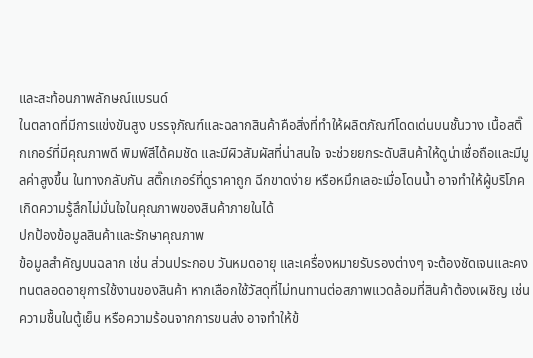และสะท้อนภาพลักษณ์แบรนด์
ในตลาดที่มีการแข่งขันสูง บรรจุภัณฑ์และฉลากสินค้าคือสิ่งที่ทำให้ผลิตภัณฑ์โดดเด่นบนชั้นวาง เนื้อสติ๊กเกอร์ที่มีคุณภาพดี พิมพ์สีได้คมชัด และมีผิวสัมผัสที่น่าสนใจ จะช่วยยกระดับสินค้าให้ดูน่าเชื่อถือและมีมูลค่าสูงขึ้น ในทางกลับกัน สติ๊กเกอร์ที่ดูราคาถูก ฉีกขาดง่าย หรือหมึกเลอะเมื่อโดนน้ำ อาจทำให้ผู้บริโภคเกิดความรู้สึกไม่มั่นใจในคุณภาพของสินค้าภายในได้
ปกป้องข้อมูลสินค้าและรักษาคุณภาพ
ข้อมูลสำคัญบนฉลาก เช่น ส่วนประกอบ วันหมดอายุ และเครื่องหมายรับรองต่างๆ จะต้องชัดเจนและคงทนตลอดอายุการใช้งานของสินค้า หากเลือกใช้วัสดุที่ไม่ทนทานต่อสภาพแวดล้อมที่สินค้าต้องเผชิญ เช่น ความชื้นในตู้เย็น หรือความร้อนจากการขนส่ง อาจทำให้ข้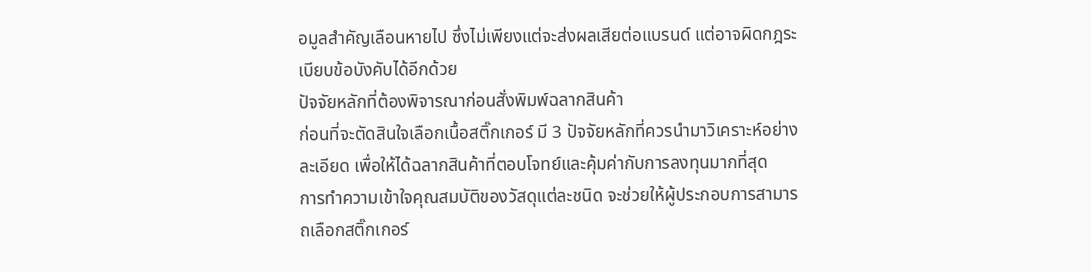อมูลสำคัญเลือนหายไป ซึ่งไม่เพียงแต่จะส่งผลเสียต่อแบรนด์ แต่อาจผิดกฎระเบียบข้อบังคับได้อีกด้วย
ปัจจัยหลักที่ต้องพิจารณาก่อนสั่งพิมพ์ฉลากสินค้า
ก่อนที่จะตัดสินใจเลือกเนื้อสติ๊กเกอร์ มี 3 ปัจจัยหลักที่ควรนำมาวิเคราะห์อย่างละเอียด เพื่อให้ได้ฉลากสินค้าที่ตอบโจทย์และคุ้มค่ากับการลงทุนมากที่สุด
การทำความเข้าใจคุณสมบัติของวัสดุแต่ละชนิด จะช่วยให้ผู้ประกอบการสามารถเลือกสติ๊กเกอร์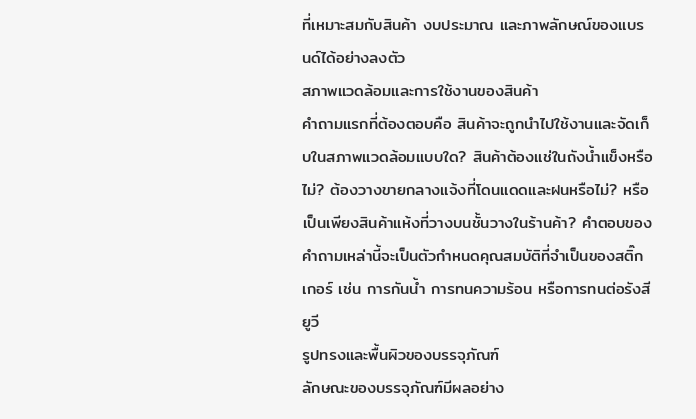ที่เหมาะสมกับสินค้า งบประมาณ และภาพลักษณ์ของแบรนด์ได้อย่างลงตัว
สภาพแวดล้อมและการใช้งานของสินค้า
คำถามแรกที่ต้องตอบคือ สินค้าจะถูกนำไปใช้งานและจัดเก็บในสภาพแวดล้อมแบบใด? สินค้าต้องแช่ในถังน้ำแข็งหรือไม่? ต้องวางขายกลางแจ้งที่โดนแดดและฝนหรือไม่? หรือเป็นเพียงสินค้าแห้งที่วางบนชั้นวางในร้านค้า? คำตอบของคำถามเหล่านี้จะเป็นตัวกำหนดคุณสมบัติที่จำเป็นของสติ๊กเกอร์ เช่น การกันน้ำ การทนความร้อน หรือการทนต่อรังสียูวี
รูปทรงและพื้นผิวของบรรจุภัณฑ์
ลักษณะของบรรจุภัณฑ์มีผลอย่าง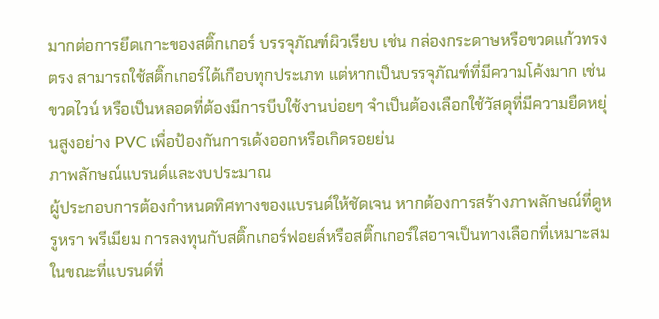มากต่อการยึดเกาะของสติ๊กเกอร์ บรรจุภัณฑ์ผิวเรียบ เช่น กล่องกระดาษหรือขวดแก้วทรงตรง สามารถใช้สติ๊กเกอร์ได้เกือบทุกประเภท แต่หากเป็นบรรจุภัณฑ์ที่มีความโค้งมาก เช่น ขวดไวน์ หรือเป็นหลอดที่ต้องมีการบีบใช้งานบ่อยๆ จำเป็นต้องเลือกใช้วัสดุที่มีความยืดหยุ่นสูงอย่าง PVC เพื่อป้องกันการเด้งออกหรือเกิดรอยย่น
ภาพลักษณ์แบรนด์และงบประมาณ
ผู้ประกอบการต้องกำหนดทิศทางของแบรนด์ให้ชัดเจน หากต้องการสร้างภาพลักษณ์ที่ดูหรูหรา พรีเมียม การลงทุนกับสติ๊กเกอร์ฟอยล์หรือสติ๊กเกอร์ใสอาจเป็นทางเลือกที่เหมาะสม ในขณะที่แบรนด์ที่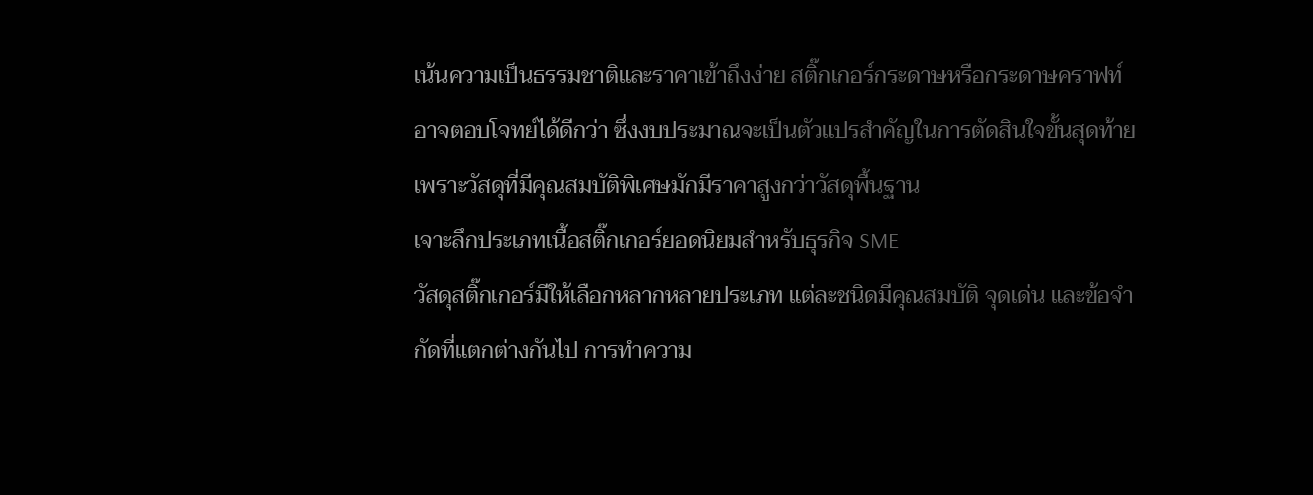เน้นความเป็นธรรมชาติและราคาเข้าถึงง่าย สติ๊กเกอร์กระดาษหรือกระดาษคราฟท์อาจตอบโจทย์ได้ดีกว่า ซึ่งงบประมาณจะเป็นตัวแปรสำคัญในการตัดสินใจขั้นสุดท้าย เพราะวัสดุที่มีคุณสมบัติพิเศษมักมีราคาสูงกว่าวัสดุพื้นฐาน
เจาะลึกประเภทเนื้อสติ๊กเกอร์ยอดนิยมสำหรับธุรกิจ SME
วัสดุสติ๊กเกอร์มีให้เลือกหลากหลายประเภท แต่ละชนิดมีคุณสมบัติ จุดเด่น และข้อจำกัดที่แตกต่างกันไป การทำความ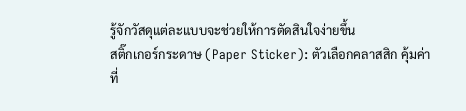รู้จักวัสดุแต่ละแบบจะช่วยให้การตัดสินใจง่ายขึ้น
สติ๊กเกอร์กระดาษ (Paper Sticker): ตัวเลือกคลาสสิก คุ้มค่าที่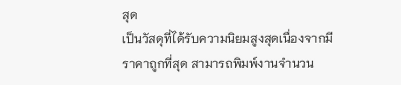สุด
เป็นวัสดุที่ได้รับความนิยมสูงสุดเนื่องจากมีราคาถูกที่สุด สามารถพิมพ์งานจำนวน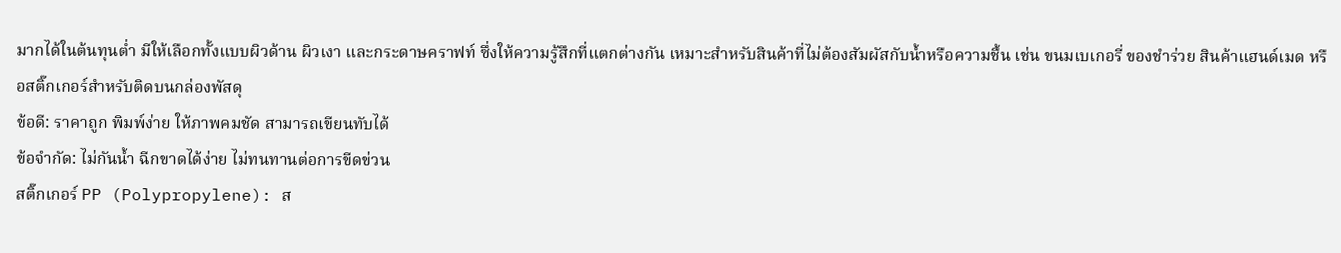มากได้ในต้นทุนต่ำ มีให้เลือกทั้งแบบผิวด้าน ผิวเงา และกระดาษคราฟท์ ซึ่งให้ความรู้สึกที่แตกต่างกัน เหมาะสำหรับสินค้าที่ไม่ต้องสัมผัสกับน้ำหรือความชื้น เช่น ขนมเบเกอรี่ ของชำร่วย สินค้าแฮนด์เมด หรือสติ๊กเกอร์สำหรับติดบนกล่องพัสดุ
ข้อดี: ราคาถูก พิมพ์ง่าย ให้ภาพคมชัด สามารถเขียนทับได้
ข้อจำกัด: ไม่กันน้ำ ฉีกขาดได้ง่าย ไม่ทนทานต่อการขีดข่วน
สติ๊กเกอร์ PP (Polypropylene): ส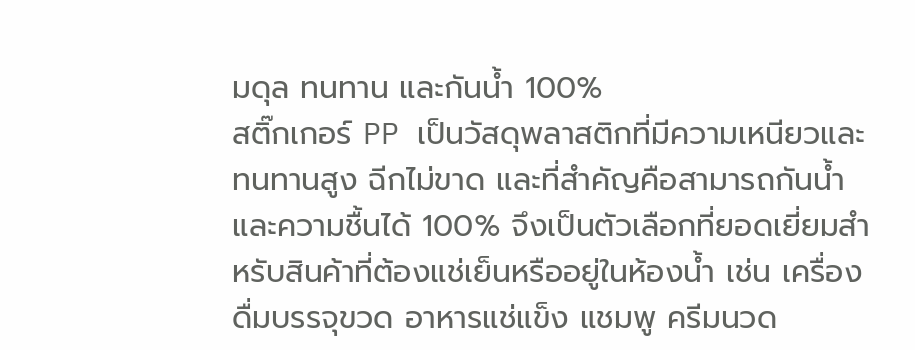มดุล ทนทาน และกันน้ำ 100%
สติ๊กเกอร์ PP เป็นวัสดุพลาสติกที่มีความเหนียวและทนทานสูง ฉีกไม่ขาด และที่สำคัญคือสามารถกันน้ำและความชื้นได้ 100% จึงเป็นตัวเลือกที่ยอดเยี่ยมสำหรับสินค้าที่ต้องแช่เย็นหรืออยู่ในห้องน้ำ เช่น เครื่องดื่มบรรจุขวด อาหารแช่แข็ง แชมพู ครีมนวด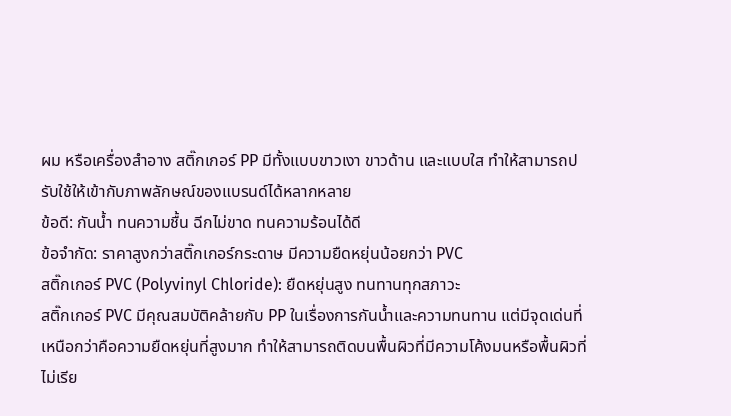ผม หรือเครื่องสำอาง สติ๊กเกอร์ PP มีทั้งแบบขาวเงา ขาวด้าน และแบบใส ทำให้สามารถปรับใช้ให้เข้ากับภาพลักษณ์ของแบรนด์ได้หลากหลาย
ข้อดี: กันน้ำ ทนความชื้น ฉีกไม่ขาด ทนความร้อนได้ดี
ข้อจำกัด: ราคาสูงกว่าสติ๊กเกอร์กระดาษ มีความยืดหยุ่นน้อยกว่า PVC
สติ๊กเกอร์ PVC (Polyvinyl Chloride): ยืดหยุ่นสูง ทนทานทุกสภาวะ
สติ๊กเกอร์ PVC มีคุณสมบัติคล้ายกับ PP ในเรื่องการกันน้ำและความทนทาน แต่มีจุดเด่นที่เหนือกว่าคือความยืดหยุ่นที่สูงมาก ทำให้สามารถติดบนพื้นผิวที่มีความโค้งมนหรือพื้นผิวที่ไม่เรีย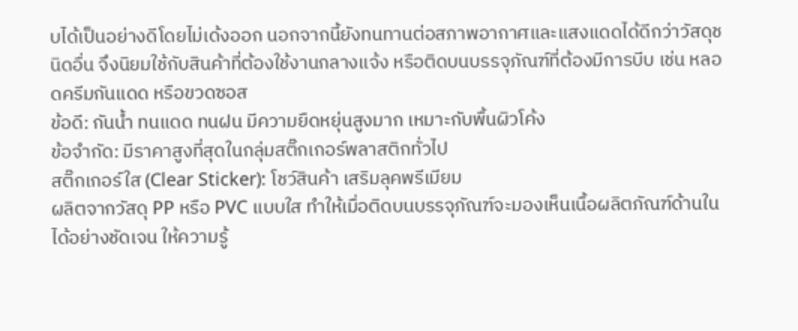บได้เป็นอย่างดีโดยไม่เด้งออก นอกจากนี้ยังทนทานต่อสภาพอากาศและแสงแดดได้ดีกว่าวัสดุชนิดอื่น จึงนิยมใช้กับสินค้าที่ต้องใช้งานกลางแจ้ง หรือติดบนบรรจุภัณฑ์ที่ต้องมีการบีบ เช่น หลอดครีมกันแดด หรือขวดซอส
ข้อดี: กันน้ำ ทนแดด ทนฝน มีความยืดหยุ่นสูงมาก เหมาะกับพื้นผิวโค้ง
ข้อจำกัด: มีราคาสูงที่สุดในกลุ่มสติ๊กเกอร์พลาสติกทั่วไป
สติ๊กเกอร์ใส (Clear Sticker): โชว์สินค้า เสริมลุคพรีเมียม
ผลิตจากวัสดุ PP หรือ PVC แบบใส ทำให้เมื่อติดบนบรรจุภัณฑ์จะมองเห็นเนื้อผลิตภัณฑ์ด้านในได้อย่างชัดเจน ให้ความรู้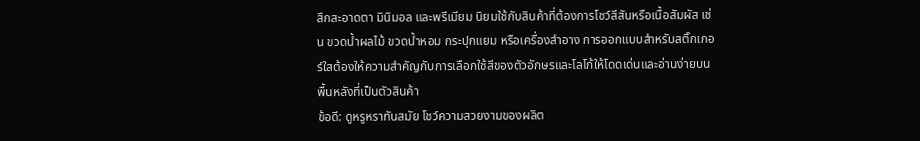สึกสะอาดตา มินิมอล และพรีเมียม นิยมใช้กับสินค้าที่ต้องการโชว์สีสันหรือเนื้อสัมผัส เช่น ขวดน้ำผลไม้ ขวดน้ำหอม กระปุกแยม หรือเครื่องสำอาง การออกแบบสำหรับสติ๊กเกอร์ใสต้องให้ความสำคัญกับการเลือกใช้สีของตัวอักษรและโลโก้ให้โดดเด่นและอ่านง่ายบนพื้นหลังที่เป็นตัวสินค้า
ข้อดี: ดูหรูหราทันสมัย โชว์ความสวยงามของผลิต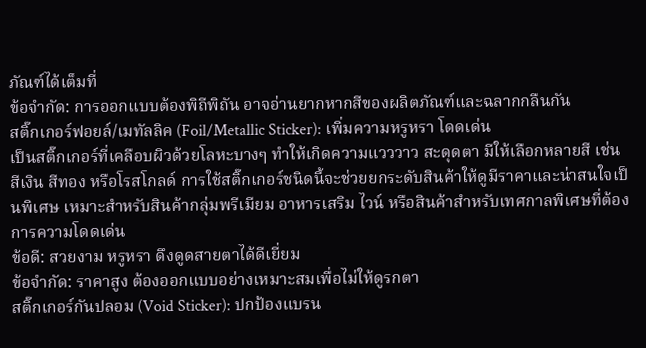ภัณฑ์ได้เต็มที่
ข้อจำกัด: การออกแบบต้องพิถีพิถัน อาจอ่านยากหากสีของผลิตภัณฑ์และฉลากกลืนกัน
สติ๊กเกอร์ฟอยล์/เมทัลลิค (Foil/Metallic Sticker): เพิ่มความหรูหรา โดดเด่น
เป็นสติ๊กเกอร์ที่เคลือบผิวด้วยโลหะบางๆ ทำให้เกิดความแวววาว สะดุดตา มีให้เลือกหลายสี เช่น สีเงิน สีทอง หรือโรสโกลด์ การใช้สติ๊กเกอร์ชนิดนี้จะช่วยยกระดับสินค้าให้ดูมีราคาและน่าสนใจเป็นพิเศษ เหมาะสำหรับสินค้ากลุ่มพรีเมียม อาหารเสริม ไวน์ หรือสินค้าสำหรับเทศกาลพิเศษที่ต้องการความโดดเด่น
ข้อดี: สวยงาม หรูหรา ดึงดูดสายตาได้ดีเยี่ยม
ข้อจำกัด: ราคาสูง ต้องออกแบบอย่างเหมาะสมเพื่อไม่ให้ดูรกตา
สติ๊กเกอร์กันปลอม (Void Sticker): ปกป้องแบรน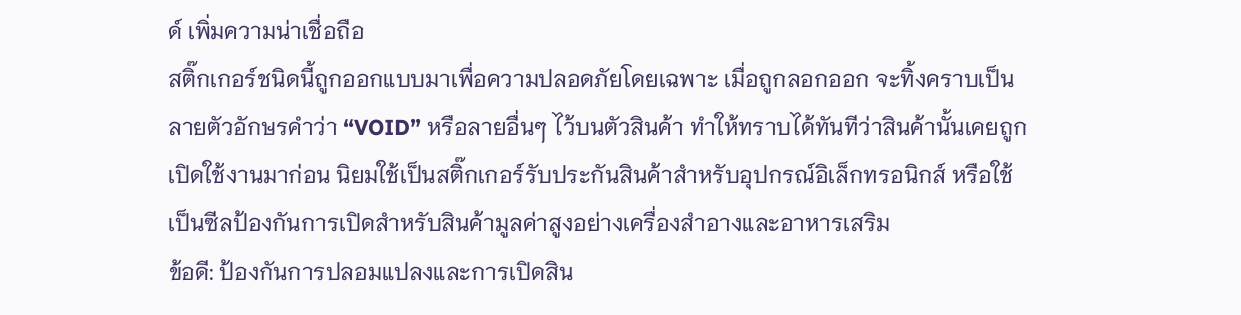ด์ เพิ่มความน่าเชื่อถือ
สติ๊กเกอร์ชนิดนี้ถูกออกแบบมาเพื่อความปลอดภัยโดยเฉพาะ เมื่อถูกลอกออก จะทิ้งคราบเป็นลายตัวอักษรคำว่า “VOID” หรือลายอื่นๆ ไว้บนตัวสินค้า ทำให้ทราบได้ทันทีว่าสินค้านั้นเคยถูกเปิดใช้งานมาก่อน นิยมใช้เป็นสติ๊กเกอร์รับประกันสินค้าสำหรับอุปกรณ์อิเล็กทรอนิกส์ หรือใช้เป็นซีลป้องกันการเปิดสำหรับสินค้ามูลค่าสูงอย่างเครื่องสำอางและอาหารเสริม
ข้อดี: ป้องกันการปลอมแปลงและการเปิดสิน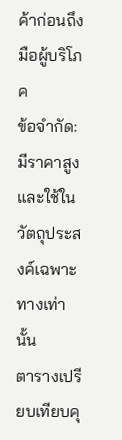ค้าก่อนถึงมือผู้บริโภค
ข้อจำกัด: มีราคาสูงและใช้ในวัตถุประสงค์เฉพาะทางเท่านั้น
ตารางเปรียบเทียบคุ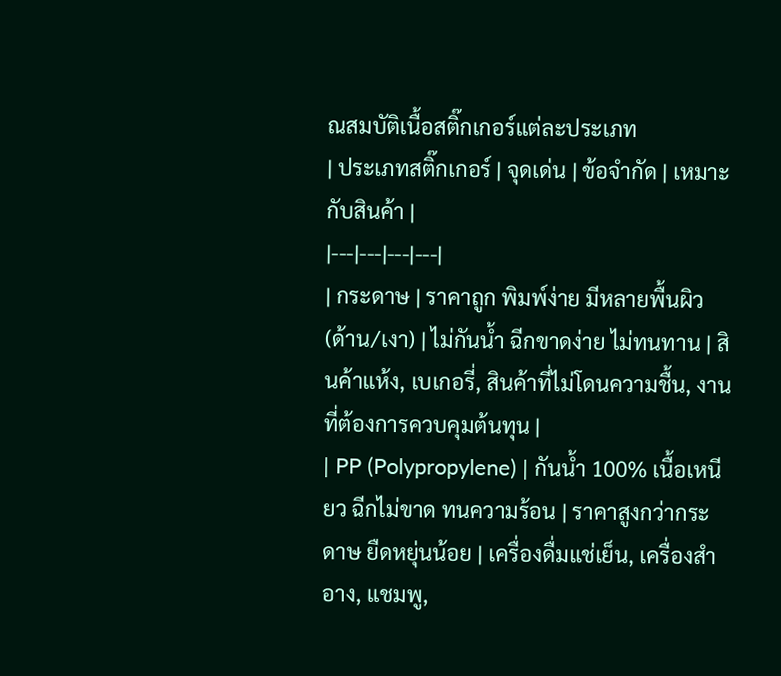ณสมบัติเนื้อสติ๊กเกอร์แต่ละประเภท
| ประเภทสติ๊กเกอร์ | จุดเด่น | ข้อจำกัด | เหมาะกับสินค้า |
|---|---|---|---|
| กระดาษ | ราคาถูก พิมพ์ง่าย มีหลายพื้นผิว (ด้าน/เงา) | ไม่กันน้ำ ฉีกขาดง่าย ไม่ทนทาน | สินค้าแห้ง, เบเกอรี่, สินค้าที่ไม่โดนความชื้น, งานที่ต้องการควบคุมต้นทุน |
| PP (Polypropylene) | กันน้ำ 100% เนื้อเหนียว ฉีกไม่ขาด ทนความร้อน | ราคาสูงกว่ากระดาษ ยืดหยุ่นน้อย | เครื่องดื่มแช่เย็น, เครื่องสำอาง, แชมพู,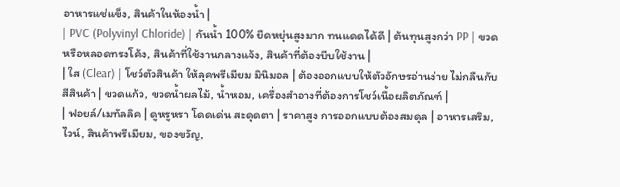อาหารแช่แข็ง, สินค้าในห้องน้ำ |
| PVC (Polyvinyl Chloride) | กันน้ำ 100% ยืดหยุ่นสูงมาก ทนแดดได้ดี | ต้นทุนสูงกว่า PP | ขวดหรือหลอดทรงโค้ง, สินค้าที่ใช้งานกลางแจ้ง, สินค้าที่ต้องบีบใช้งาน |
| ใส (Clear) | โชว์ตัวสินค้า ให้ลุคพรีเมียม มินิมอล | ต้องออกแบบให้ตัวอักษรอ่านง่าย ไม่กลืนกับสีสินค้า | ขวดแก้ว, ขวดน้ำผลไม้, น้ำหอม, เครื่องสำอางที่ต้องการโชว์เนื้อผลิตภัณฑ์ |
| ฟอยล์/เมทัลลิค | ดูหรูหรา โดดเด่น สะดุดตา | ราคาสูง การออกแบบต้องสมดุล | อาหารเสริม, ไวน์, สินค้าพรีเมียม, ของขวัญ,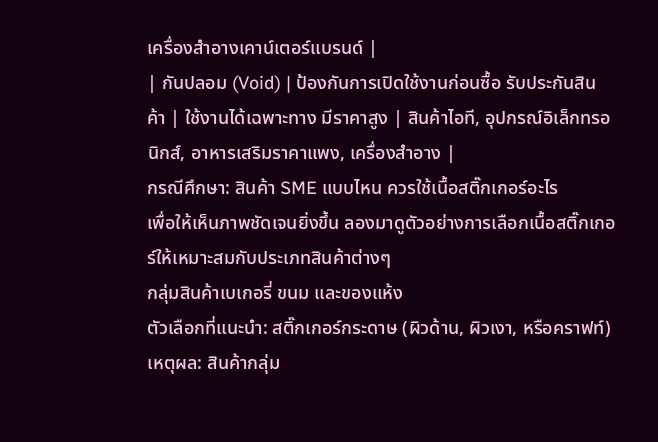เครื่องสำอางเคาน์เตอร์แบรนด์ |
| กันปลอม (Void) | ป้องกันการเปิดใช้งานก่อนซื้อ รับประกันสินค้า | ใช้งานได้เฉพาะทาง มีราคาสูง | สินค้าไอที, อุปกรณ์อิเล็กทรอนิกส์, อาหารเสริมราคาแพง, เครื่องสำอาง |
กรณีศึกษา: สินค้า SME แบบไหน ควรใช้เนื้อสติ๊กเกอร์อะไร
เพื่อให้เห็นภาพชัดเจนยิ่งขึ้น ลองมาดูตัวอย่างการเลือกเนื้อสติ๊กเกอร์ให้เหมาะสมกับประเภทสินค้าต่างๆ
กลุ่มสินค้าเบเกอรี่ ขนม และของแห้ง
ตัวเลือกที่แนะนำ: สติ๊กเกอร์กระดาษ (ผิวด้าน, ผิวเงา, หรือคราฟท์)
เหตุผล: สินค้ากลุ่ม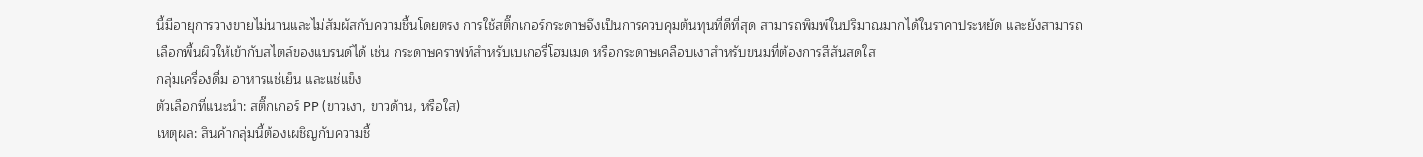นี้มีอายุการวางขายไม่นานและไม่สัมผัสกับความชื้นโดยตรง การใช้สติ๊กเกอร์กระดาษจึงเป็นการควบคุมต้นทุนที่ดีที่สุด สามารถพิมพ์ในปริมาณมากได้ในราคาประหยัด และยังสามารถเลือกพื้นผิวให้เข้ากับสไตล์ของแบรนด์ได้ เช่น กระดาษคราฟท์สำหรับเบเกอรี่โฮมเมด หรือกระดาษเคลือบเงาสำหรับขนมที่ต้องการสีสันสดใส
กลุ่มเครื่องดื่ม อาหารแช่เย็น และแช่แข็ง
ตัวเลือกที่แนะนำ: สติ๊กเกอร์ PP (ขาวเงา, ขาวด้าน, หรือใส)
เหตุผล: สินค้ากลุ่มนี้ต้องเผชิญกับความชื้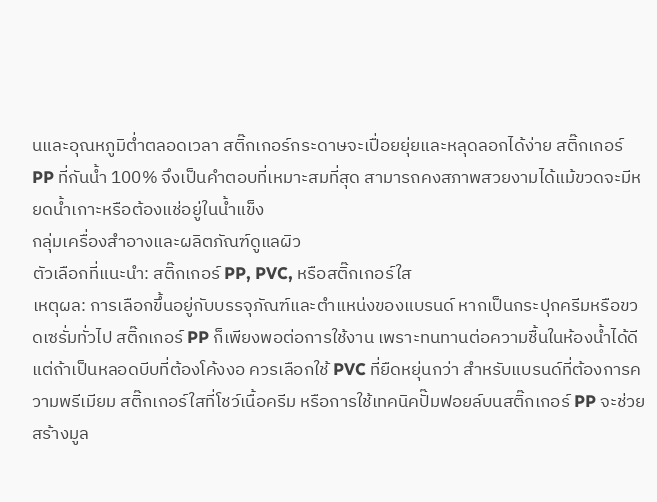นและอุณหภูมิต่ำตลอดเวลา สติ๊กเกอร์กระดาษจะเปื่อยยุ่ยและหลุดลอกได้ง่าย สติ๊กเกอร์ PP ที่กันน้ำ 100% จึงเป็นคำตอบที่เหมาะสมที่สุด สามารถคงสภาพสวยงามได้แม้ขวดจะมีหยดน้ำเกาะหรือต้องแช่อยู่ในน้ำแข็ง
กลุ่มเครื่องสำอางและผลิตภัณฑ์ดูแลผิว
ตัวเลือกที่แนะนำ: สติ๊กเกอร์ PP, PVC, หรือสติ๊กเกอร์ใส
เหตุผล: การเลือกขึ้นอยู่กับบรรจุภัณฑ์และตำแหน่งของแบรนด์ หากเป็นกระปุกครีมหรือขวดเซรั่มทั่วไป สติ๊กเกอร์ PP ก็เพียงพอต่อการใช้งาน เพราะทนทานต่อความชื้นในห้องน้ำได้ดี แต่ถ้าเป็นหลอดบีบที่ต้องโค้งงอ ควรเลือกใช้ PVC ที่ยืดหยุ่นกว่า สำหรับแบรนด์ที่ต้องการความพรีเมียม สติ๊กเกอร์ใสที่โชว์เนื้อครีม หรือการใช้เทคนิคปั๊มฟอยล์บนสติ๊กเกอร์ PP จะช่วยสร้างมูล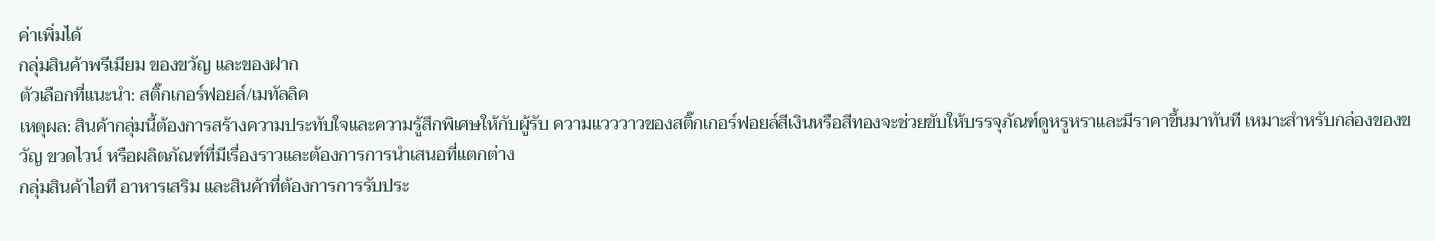ค่าเพิ่มได้
กลุ่มสินค้าพรีเมียม ของขวัญ และของฝาก
ตัวเลือกที่แนะนำ: สติ๊กเกอร์ฟอยล์/เมทัลลิค
เหตุผล: สินค้ากลุ่มนี้ต้องการสร้างความประทับใจและความรู้สึกพิเศษให้กับผู้รับ ความแวววาวของสติ๊กเกอร์ฟอยล์สีเงินหรือสีทองจะช่วยขับให้บรรจุภัณฑ์ดูหรูหราและมีราคาขึ้นมาทันที เหมาะสำหรับกล่องของขวัญ ขวดไวน์ หรือผลิตภัณฑ์ที่มีเรื่องราวและต้องการการนำเสนอที่แตกต่าง
กลุ่มสินค้าไอที อาหารเสริม และสินค้าที่ต้องการการรับประ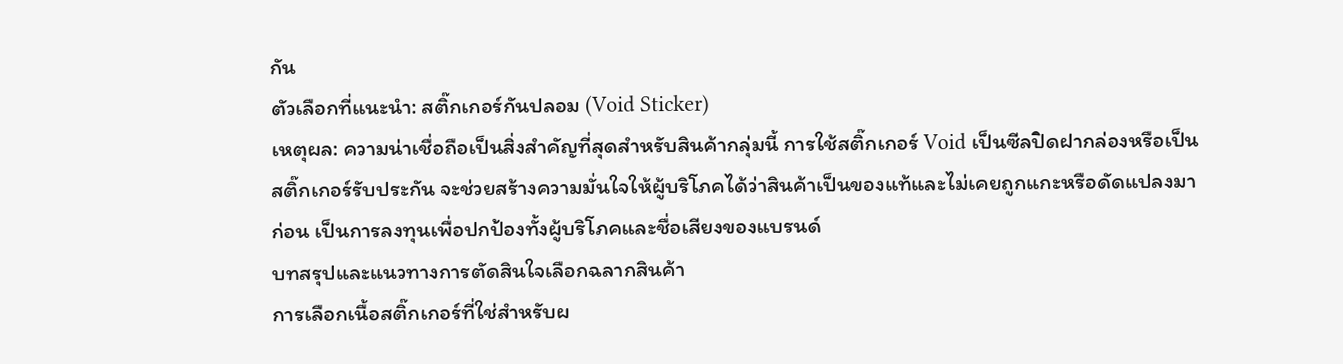กัน
ตัวเลือกที่แนะนำ: สติ๊กเกอร์กันปลอม (Void Sticker)
เหตุผล: ความน่าเชื่อถือเป็นสิ่งสำคัญที่สุดสำหรับสินค้ากลุ่มนี้ การใช้สติ๊กเกอร์ Void เป็นซีลปิดฝากล่องหรือเป็นสติ๊กเกอร์รับประกัน จะช่วยสร้างความมั่นใจให้ผู้บริโภคได้ว่าสินค้าเป็นของแท้และไม่เคยถูกแกะหรือดัดแปลงมาก่อน เป็นการลงทุนเพื่อปกป้องทั้งผู้บริโภคและชื่อเสียงของแบรนด์
บทสรุปและแนวทางการตัดสินใจเลือกฉลากสินค้า
การเลือกเนื้อสติ๊กเกอร์ที่ใช่สำหรับผ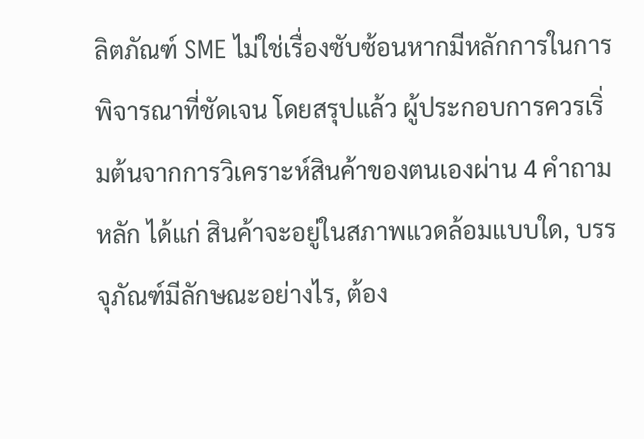ลิตภัณฑ์ SME ไม่ใช่เรื่องซับซ้อนหากมีหลักการในการพิจารณาที่ชัดเจน โดยสรุปแล้ว ผู้ประกอบการควรเริ่มต้นจากการวิเคราะห์สินค้าของตนเองผ่าน 4 คำถามหลัก ได้แก่ สินค้าจะอยู่ในสภาพแวดล้อมแบบใด, บรรจุภัณฑ์มีลักษณะอย่างไร, ต้อง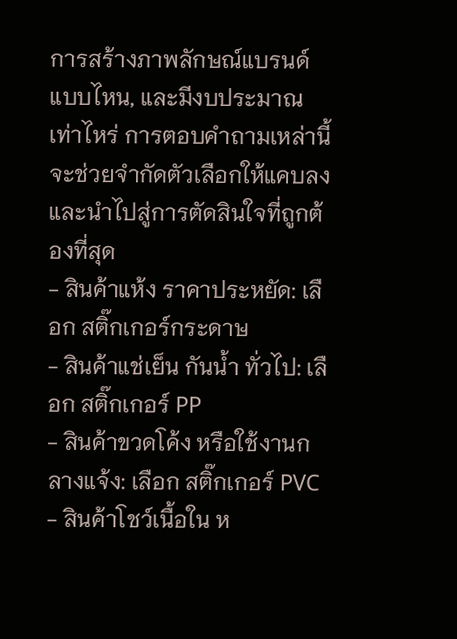การสร้างภาพลักษณ์แบรนด์แบบไหน, และมีงบประมาณเท่าไหร่ การตอบคำถามเหล่านี้จะช่วยจำกัดตัวเลือกให้แคบลงและนำไปสู่การตัดสินใจที่ถูกต้องที่สุด
- สินค้าแห้ง ราคาประหยัด: เลือก สติ๊กเกอร์กระดาษ
- สินค้าแช่เย็น กันน้ำ ทั่วไป: เลือก สติ๊กเกอร์ PP
- สินค้าขวดโค้ง หรือใช้งานกลางแจ้ง: เลือก สติ๊กเกอร์ PVC
- สินค้าโชว์เนื้อใน ห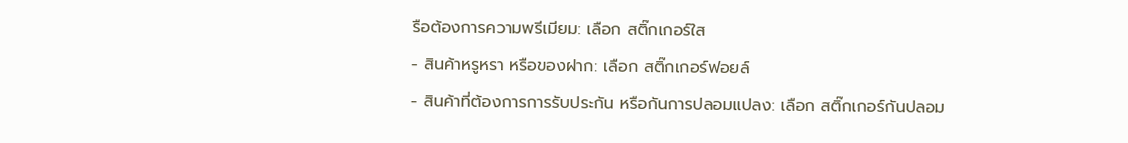รือต้องการความพรีเมียม: เลือก สติ๊กเกอร์ใส
- สินค้าหรูหรา หรือของฝาก: เลือก สติ๊กเกอร์ฟอยล์
- สินค้าที่ต้องการการรับประกัน หรือกันการปลอมแปลง: เลือก สติ๊กเกอร์กันปลอม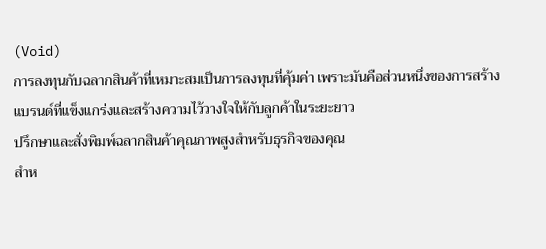(Void)
การลงทุนกับฉลากสินค้าที่เหมาะสมเป็นการลงทุนที่คุ้มค่า เพราะมันคือส่วนหนึ่งของการสร้างแบรนด์ที่แข็งแกร่งและสร้างความไว้วางใจให้กับลูกค้าในระยะยาว
ปรึกษาและสั่งพิมพ์ฉลากสินค้าคุณภาพสูงสำหรับธุรกิจของคุณ
สำห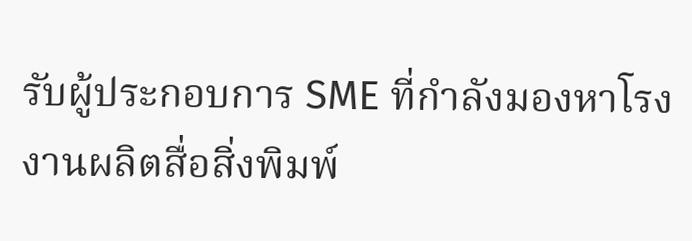รับผู้ประกอบการ SME ที่กำลังมองหาโรงงานผลิตสื่อสิ่งพิมพ์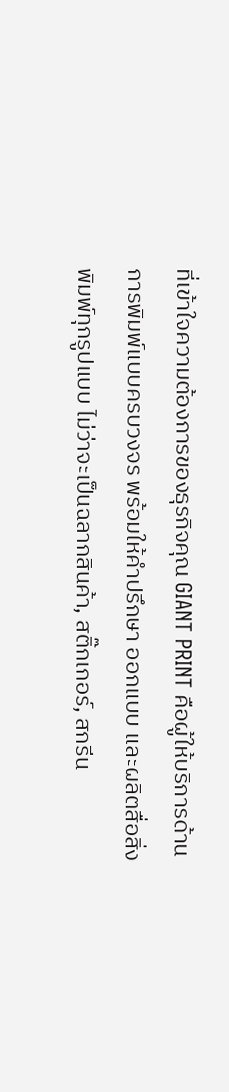ที่เข้าใจความต้องการของธุรกิจคุณ GIANT PRINT คือผู้ให้บริการด้านการพิมพ์แบบครบวงจร พร้อมให้คำปรึกษา ออกแบบ และผลิตสื่อสิ่งพิมพ์ทุกรูปแบบ ไม่ว่าจะเป็นฉลากสินค้า, สติ๊กเกอร์, สกรีน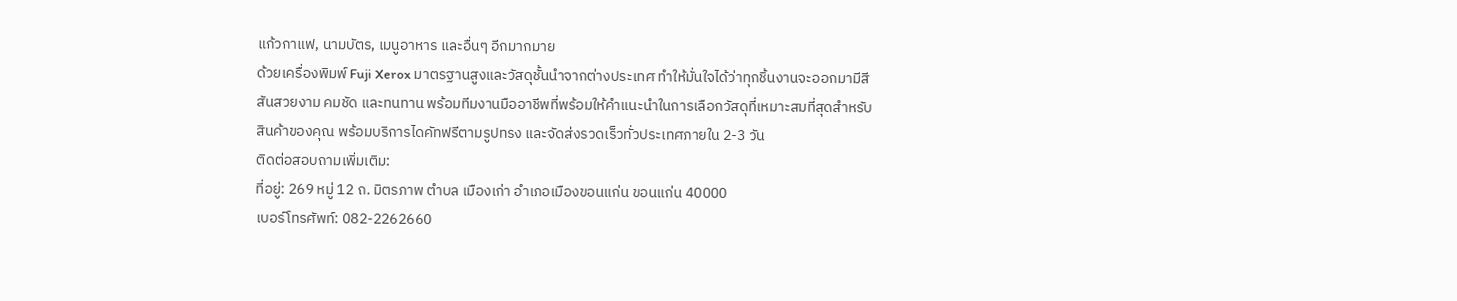แก้วกาแฟ, นามบัตร, เมนูอาหาร และอื่นๆ อีกมากมาย
ด้วยเครื่องพิมพ์ Fuji Xerox มาตรฐานสูงและวัสดุชั้นนำจากต่างประเทศ ทำให้มั่นใจได้ว่าทุกชิ้นงานจะออกมามีสีสันสวยงาม คมชัด และทนทาน พร้อมทีมงานมืออาชีพที่พร้อมให้คำแนะนำในการเลือกวัสดุที่เหมาะสมที่สุดสำหรับสินค้าของคุณ พร้อมบริการไดคัทฟรีตามรูปทรง และจัดส่งรวดเร็วทั่วประเทศภายใน 2-3 วัน
ติดต่อสอบถามเพิ่มเติม:
ที่อยู่: 269 หมู่ 12 ถ. มิตรภาพ ตำบล เมืองเก่า อำเภอเมืองขอนแก่น ขอนแก่น 40000
เบอร์โทรศัพท์: 082-2262660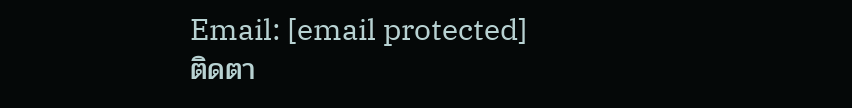Email: [email protected]
ติดตา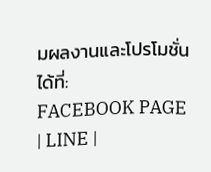มผลงานและโปรโมชั่นได้ที่:
FACEBOOK PAGE | LINE |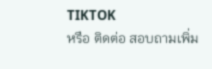TIKTOK
หรือ ติดต่อ สอบถามเพิ่ม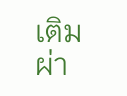เติม ผ่า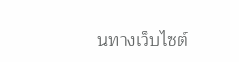นทางเว็บไซต์